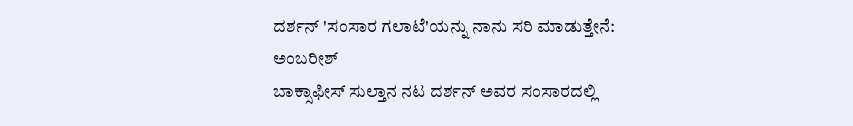ದರ್ಶನ್ 'ಸಂಸಾರ ಗಲಾಟೆ'ಯನ್ನು ನಾನು ಸರಿ ಮಾಡುತ್ತೇನೆ: ಅಂಬರೀಶ್
ಬಾಕ್ಸಾಫೀಸ್ ಸುಲ್ತಾನ ನಟ ದರ್ಶನ್ ಅವರ ಸಂಸಾರದಲ್ಲಿ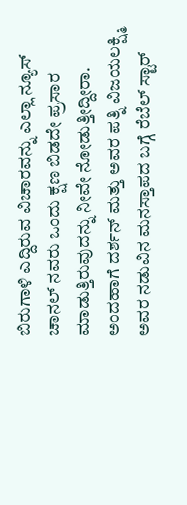ಬಿರುಗಾಳಿ ಎದ್ದಿರುವ ವಿಚಾರವನ್ನು ಎಲ್ಲಾ ನ್ಯೂಸ್ ಚಾನಲ್ ನವರು ಒಂದು ಕ್ಷಣ ಬಿಡದೇ ಪ್ರಸಾರ ಮಾಡುತ್ತಿರುವುದನ್ನು ನೀವೇ ನೋಡುತ್ತೀದ್ದೀರಾ.
ಅಂದಹಾಗೆ ದರ್ಶನ್ ಮತ್ತು ಅವರ ಪತ್ನಿ ವಿಜಯಲಕ್ಷ್ಮಿ ಅವರ ನಡುವಿನ ಮನಸ್ತಾಪದ ಬಗ್ಗೆ ರೆಬೆಲ್ ಸ್ಟಾರ್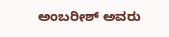ಅಂಬರೀಶ್ ಅವರು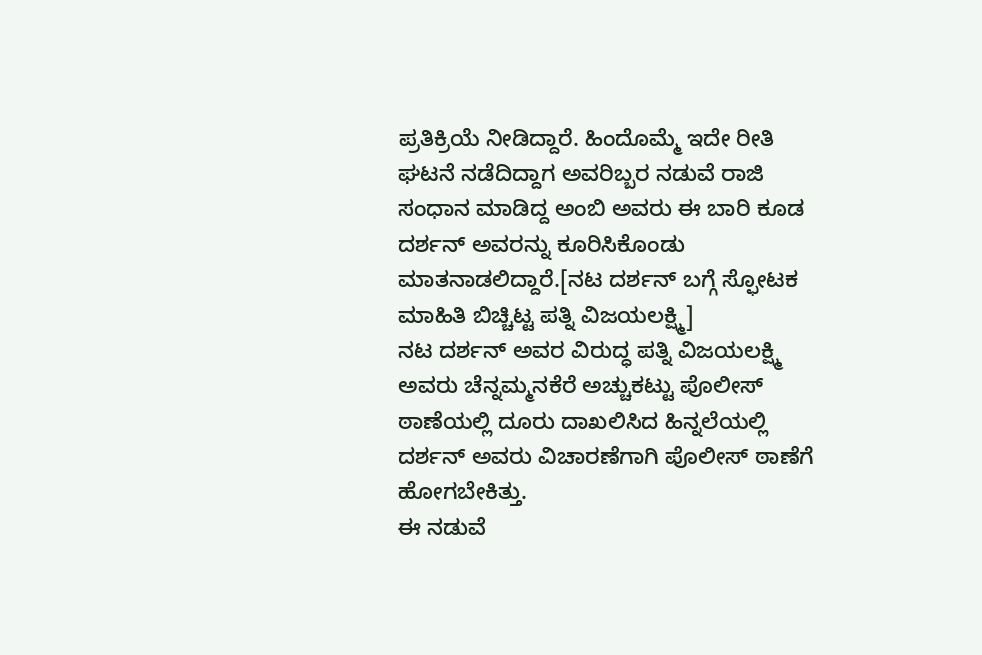ಪ್ರತಿಕ್ರಿಯೆ ನೀಡಿದ್ದಾರೆ. ಹಿಂದೊಮ್ಮೆ ಇದೇ ರೀತಿ ಘಟನೆ ನಡೆದಿದ್ದಾಗ ಅವರಿಬ್ಬರ ನಡುವೆ ರಾಜಿ ಸಂಧಾನ ಮಾಡಿದ್ದ ಅಂಬಿ ಅವರು ಈ ಬಾರಿ ಕೂಡ ದರ್ಶನ್ ಅವರನ್ನು ಕೂರಿಸಿಕೊಂಡು ಮಾತನಾಡಲಿದ್ದಾರೆ.[ನಟ ದರ್ಶನ್ ಬಗ್ಗೆ ಸ್ಫೋಟಕ ಮಾಹಿತಿ ಬಿಚ್ಚಿಟ್ಟ ಪತ್ನಿ ವಿಜಯಲಕ್ಷ್ಮಿ]
ನಟ ದರ್ಶನ್ ಅವರ ವಿರುದ್ಧ ಪತ್ನಿ ವಿಜಯಲಕ್ಷ್ಮಿ ಅವರು ಚೆನ್ನಮ್ಮನಕೆರೆ ಅಚ್ಚುಕಟ್ಟು ಪೊಲೀಸ್ ಠಾಣೆಯಲ್ಲಿ ದೂರು ದಾಖಲಿಸಿದ ಹಿನ್ನಲೆಯಲ್ಲಿ ದರ್ಶನ್ ಅವರು ವಿಚಾರಣೆಗಾಗಿ ಪೊಲೀಸ್ ಠಾಣೆಗೆ ಹೋಗಬೇಕಿತ್ತು.
ಈ ನಡುವೆ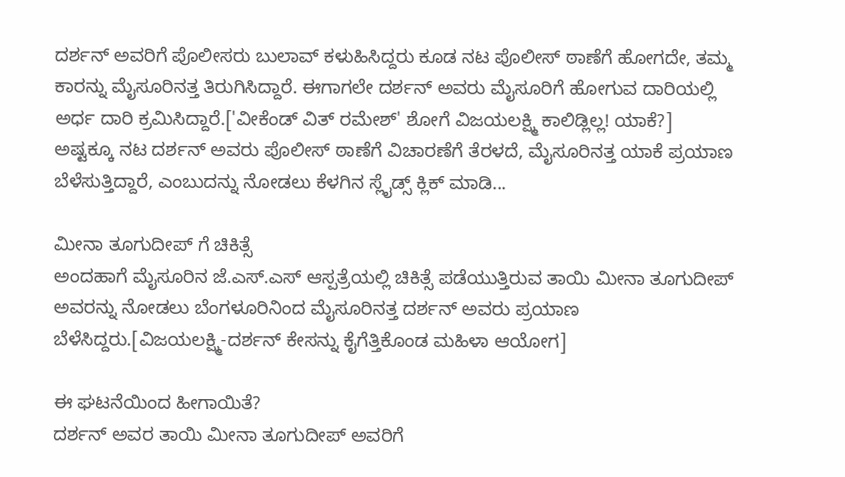ದರ್ಶನ್ ಅವರಿಗೆ ಪೊಲೀಸರು ಬುಲಾವ್ ಕಳುಹಿಸಿದ್ದರು ಕೂಡ ನಟ ಪೊಲೀಸ್ ಠಾಣೆಗೆ ಹೋಗದೇ, ತಮ್ಮ ಕಾರನ್ನು ಮೈಸೂರಿನತ್ತ ತಿರುಗಿಸಿದ್ದಾರೆ. ಈಗಾಗಲೇ ದರ್ಶನ್ ಅವರು ಮೈಸೂರಿಗೆ ಹೋಗುವ ದಾರಿಯಲ್ಲಿ ಅರ್ಧ ದಾರಿ ಕ್ರಮಿಸಿದ್ದಾರೆ.['ವೀಕೆಂಡ್ ವಿತ್ ರಮೇಶ್' ಶೋಗೆ ವಿಜಯಲಕ್ಷ್ಮಿ ಕಾಲಿಡ್ಲಿಲ್ಲ! ಯಾಕೆ?]
ಅಷ್ಟಕ್ಕೂ ನಟ ದರ್ಶನ್ ಅವರು ಪೊಲೀಸ್ ಠಾಣೆಗೆ ವಿಚಾರಣೆಗೆ ತೆರಳದೆ, ಮೈಸೂರಿನತ್ತ ಯಾಕೆ ಪ್ರಯಾಣ ಬೆಳೆಸುತ್ತಿದ್ದಾರೆ, ಎಂಬುದನ್ನು ನೋಡಲು ಕೆಳಗಿನ ಸ್ಲೈಡ್ಸ್ ಕ್ಲಿಕ್ ಮಾಡಿ...

ಮೀನಾ ತೂಗುದೀಪ್ ಗೆ ಚಿಕಿತ್ಸೆ
ಅಂದಹಾಗೆ ಮೈಸೂರಿನ ಜೆ.ಎಸ್.ಎಸ್ ಆಸ್ಪತ್ರೆಯಲ್ಲಿ ಚಿಕಿತ್ಸೆ ಪಡೆಯುತ್ತಿರುವ ತಾಯಿ ಮೀನಾ ತೂಗುದೀಪ್ ಅವರನ್ನು ನೋಡಲು ಬೆಂಗಳೂರಿನಿಂದ ಮೈಸೂರಿನತ್ತ ದರ್ಶನ್ ಅವರು ಪ್ರಯಾಣ ಬೆಳೆಸಿದ್ದರು.[ವಿಜಯಲಕ್ಷ್ಮಿ-ದರ್ಶನ್ ಕೇಸನ್ನು ಕೈಗೆತ್ತಿಕೊಂಡ ಮಹಿಳಾ ಆಯೋಗ]

ಈ ಘಟನೆಯಿಂದ ಹೀಗಾಯಿತೆ?
ದರ್ಶನ್ ಅವರ ತಾಯಿ ಮೀನಾ ತೂಗುದೀಪ್ ಅವರಿಗೆ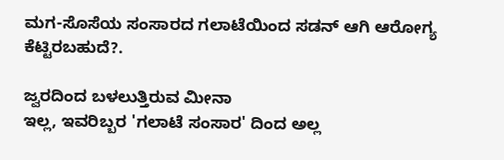ಮಗ-ಸೊಸೆಯ ಸಂಸಾರದ ಗಲಾಟೆಯಿಂದ ಸಡನ್ ಆಗಿ ಆರೋಗ್ಯ ಕೆಟ್ಟಿರಬಹುದೆ?.

ಜ್ವರದಿಂದ ಬಳಲುತ್ತಿರುವ ಮೀನಾ
ಇಲ್ಲ, ಇವರಿಬ್ಬರ 'ಗಲಾಟೆ ಸಂಸಾರ' ದಿಂದ ಅಲ್ಲ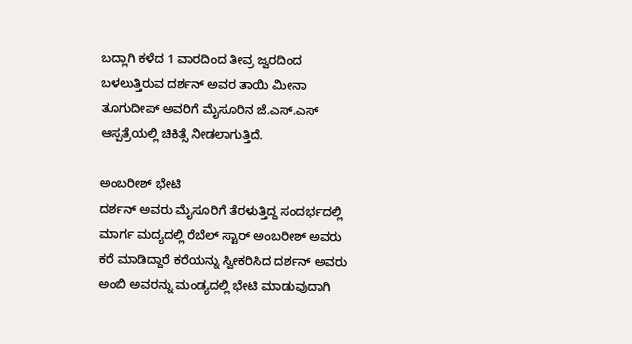ಬದ್ಲಾಗಿ ಕಳೆದ 1 ವಾರದಿಂದ ತೀವ್ರ ಜ್ವರದಿಂದ ಬಳಲುತ್ತಿರುವ ದರ್ಶನ್ ಅವರ ತಾಯಿ ಮೀನಾ ತೂಗುದೀಪ್ ಅವರಿಗೆ ಮೈಸೂರಿನ ಜೆ.ಎಸ್.ಎಸ್ ಆಸ್ಪತ್ರೆಯಲ್ಲಿ ಚಿಕಿತ್ಸೆ ನೀಡಲಾಗುತ್ತಿದೆ.

ಅಂಬರೀಶ್ ಭೇಟಿ
ದರ್ಶನ್ ಅವರು ಮೈಸೂರಿಗೆ ತೆರಳುತ್ತಿದ್ದ ಸಂದರ್ಭದಲ್ಲಿ ಮಾರ್ಗ ಮದ್ಯದಲ್ಲಿ ರೆಬೆಲ್ ಸ್ಟಾರ್ ಅಂಬರೀಶ್ ಅವರು ಕರೆ ಮಾಡಿದ್ದಾರೆ ಕರೆಯನ್ನು ಸ್ವೀಕರಿಸಿದ ದರ್ಶನ್ ಅವರು ಅಂಬಿ ಅವರನ್ನು ಮಂಡ್ಯದಲ್ಲಿ ಭೇಟಿ ಮಾಡುವುದಾಗಿ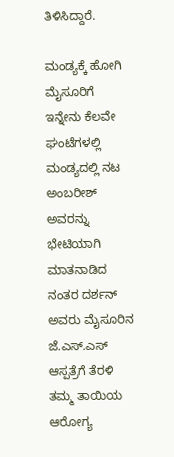ತಿಳಿಸಿದ್ದಾರೆ.

ಮಂಡ್ಯಕ್ಕೆ ಹೋಗಿ ಮೈಸೂರಿಗೆ
ಇನ್ನೇನು ಕೆಲವೇ ಘಂಟೆಗಳಲ್ಲಿ ಮಂಡ್ಯದಲ್ಲಿ ನಟ ಅಂಬರೀಶ್ ಅವರನ್ನು ಭೇಟಿಯಾಗಿ ಮಾತನಾಡಿದ ನಂತರ ದರ್ಶನ್ ಅವರು ಮೈಸೂರಿನ ಜೆ.ಎಸ್.ಎಸ್ ಆಸ್ಪತ್ರೆಗೆ ತೆರಳಿ ತಮ್ಮ ತಾಯಿಯ ಆರೋಗ್ಯ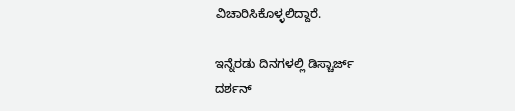ವಿಚಾರಿಸಿಕೊಳ್ಳಲಿದ್ದಾರೆ.

ಇನ್ನೆರಡು ದಿನಗಳಲ್ಲಿ ಡಿಸ್ಚಾರ್ಜ್
ದರ್ಶನ್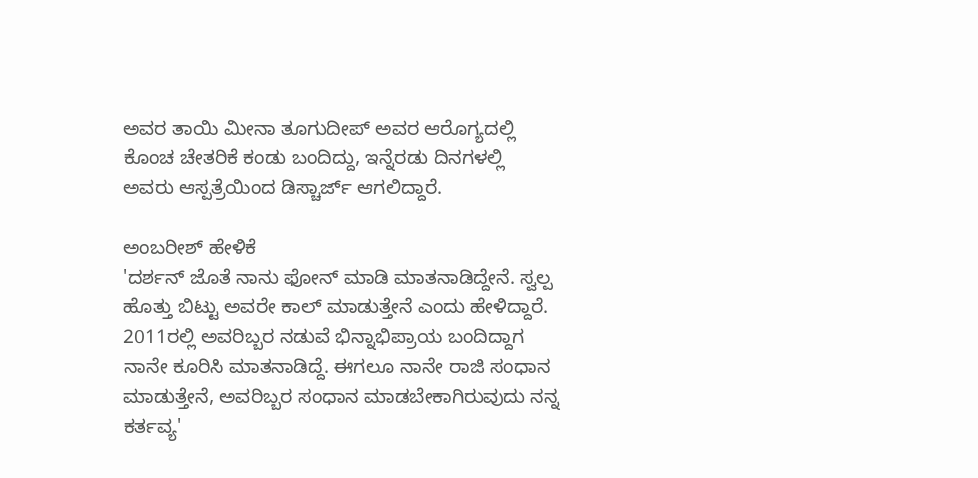ಅವರ ತಾಯಿ ಮೀನಾ ತೂಗುದೀಪ್ ಅವರ ಆರೊಗ್ಯದಲ್ಲಿ ಕೊಂಚ ಚೇತರಿಕೆ ಕಂಡು ಬಂದಿದ್ದು, ಇನ್ನೆರಡು ದಿನಗಳಲ್ಲಿ ಅವರು ಆಸ್ಪತ್ರೆಯಿಂದ ಡಿಸ್ಚಾರ್ಜ್ ಆಗಲಿದ್ದಾರೆ.

ಅಂಬರೀಶ್ ಹೇಳಿಕೆ
'ದರ್ಶನ್ ಜೊತೆ ನಾನು ಫೋನ್ ಮಾಡಿ ಮಾತನಾಡಿದ್ದೇನೆ. ಸ್ವಲ್ಪ ಹೊತ್ತು ಬಿಟ್ಟು ಅವರೇ ಕಾಲ್ ಮಾಡುತ್ತೇನೆ ಎಂದು ಹೇಳಿದ್ದಾರೆ. 2011ರಲ್ಲಿ ಅವರಿಬ್ಬರ ನಡುವೆ ಭಿನ್ನಾಭಿಪ್ರಾಯ ಬಂದಿದ್ದಾಗ ನಾನೇ ಕೂರಿಸಿ ಮಾತನಾಡಿದ್ದೆ. ಈಗಲೂ ನಾನೇ ರಾಜಿ ಸಂಧಾನ ಮಾಡುತ್ತೇನೆ, ಅವರಿಬ್ಬರ ಸಂಧಾನ ಮಾಡಬೇಕಾಗಿರುವುದು ನನ್ನ ಕರ್ತವ್ಯ'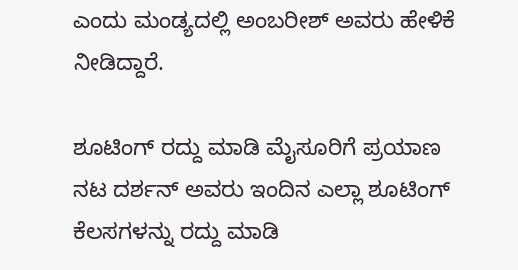ಎಂದು ಮಂಡ್ಯದಲ್ಲಿ ಅಂಬರೀಶ್ ಅವರು ಹೇಳಿಕೆ ನೀಡಿದ್ದಾರೆ.

ಶೂಟಿಂಗ್ ರದ್ದು ಮಾಡಿ ಮೈಸೂರಿಗೆ ಪ್ರಯಾಣ
ನಟ ದರ್ಶನ್ ಅವರು ಇಂದಿನ ಎಲ್ಲಾ ಶೂಟಿಂಗ್ ಕೆಲಸಗಳನ್ನು ರದ್ದು ಮಾಡಿ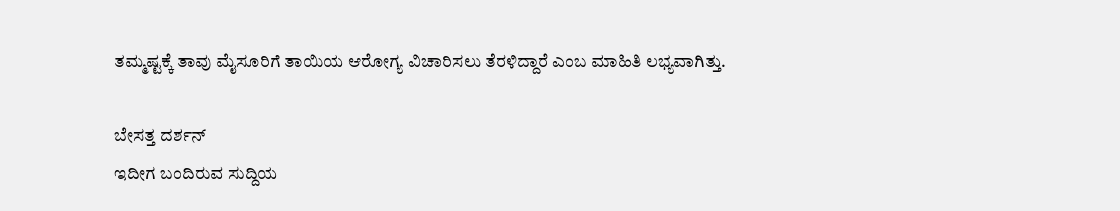ತಮ್ಮಷ್ಟಕ್ಕೆ ತಾವು ಮೈಸೂರಿಗೆ ತಾಯಿಯ ಆರೋಗ್ಯ ವಿಚಾರಿಸಲು ತೆರಳಿದ್ದಾರೆ ಎಂಬ ಮಾಹಿತಿ ಲಭ್ಯವಾಗಿತ್ತು.

ಬೇಸತ್ತ ದರ್ಶನ್
ಇದೀಗ ಬಂದಿರುವ ಸುದ್ದಿಯ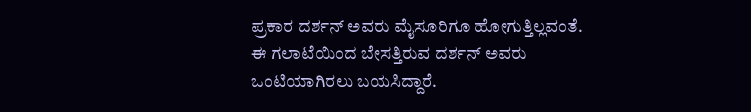ಪ್ರಕಾರ ದರ್ಶನ್ ಅವರು ಮೈಸೂರಿಗೂ ಹೋಗುತ್ತಿಲ್ಲವಂತೆ. ಈ ಗಲಾಟೆಯಿಂದ ಬೇಸತ್ತಿರುವ ದರ್ಶನ್ ಅವರು ಒಂಟಿಯಾಗಿರಲು ಬಯಸಿದ್ದಾರೆ.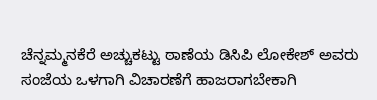ಚೆನ್ನಮ್ಮನಕೆರೆ ಅಚ್ಚುಕಟ್ಟು ಠಾಣೆಯ ಡಿಸಿಪಿ ಲೋಕೇಶ್ ಅವರು ಸಂಜೆಯ ಒಳಗಾಗಿ ವಿಚಾರಣೆಗೆ ಹಾಜರಾಗಬೇಕಾಗಿ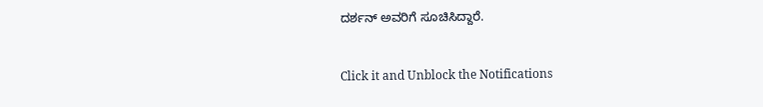ದರ್ಶನ್ ಅವರಿಗೆ ಸೂಚಿಸಿದ್ದಾರೆ.


Click it and Unblock the Notifications